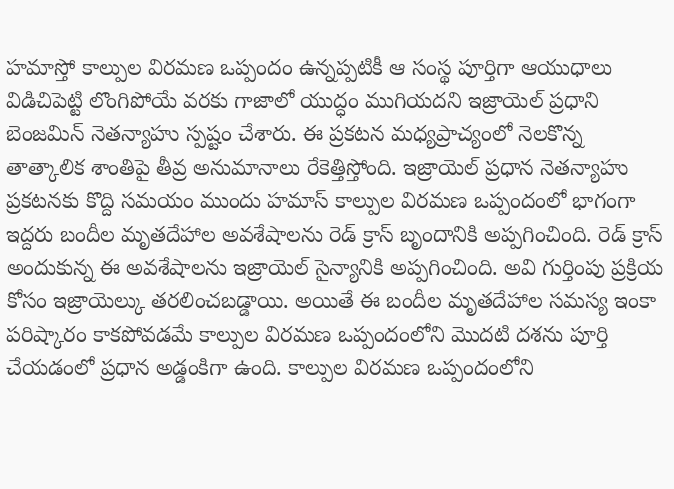హమాస్తో కాల్పుల విరమణ ఒప్పందం ఉన్నప్పటికీ ఆ సంస్థ పూర్తిగా ఆయుధాలు విడిచిపెట్టి లొంగిపోయే వరకు గాజాలో యుద్ధం ముగియదని ఇజ్రాయెల్ ప్రధాని బెంజమిన్ నెతన్యాహు స్పష్టం చేశారు. ఈ ప్రకటన మధ్యప్రాచ్యంలో నెలకొన్న తాత్కాలిక శాంతిపై తీవ్ర అనుమానాలు రేకెత్తిస్తోంది. ఇజ్రాయెల్ ప్రధాన నెతన్యాహు ప్రకటనకు కొద్ది సమయం ముందు హమాస్ కాల్పుల విరమణ ఒప్పందంలో భాగంగా ఇద్దరు బందీల మృతదేహాల అవశేషాలను రెడ్ క్రాస్ బృందానికి అప్పగించింది. రెడ్ క్రాస్ అందుకున్న ఈ అవశేషాలను ఇజ్రాయెల్ సైన్యానికి అప్పగించింది. అవి గుర్తింపు ప్రక్రియ కోసం ఇజ్రాయెల్కు తరలించబడ్డాయి. అయితే ఈ బందీల మృతదేహాల సమస్య ఇంకా పరిష్కారం కాకపోవడమే కాల్పుల విరమణ ఒప్పందంలోని మొదటి దశను పూర్తి చేయడంలో ప్రధాన అడ్డంకిగా ఉంది. కాల్పుల విరమణ ఒప్పందంలోని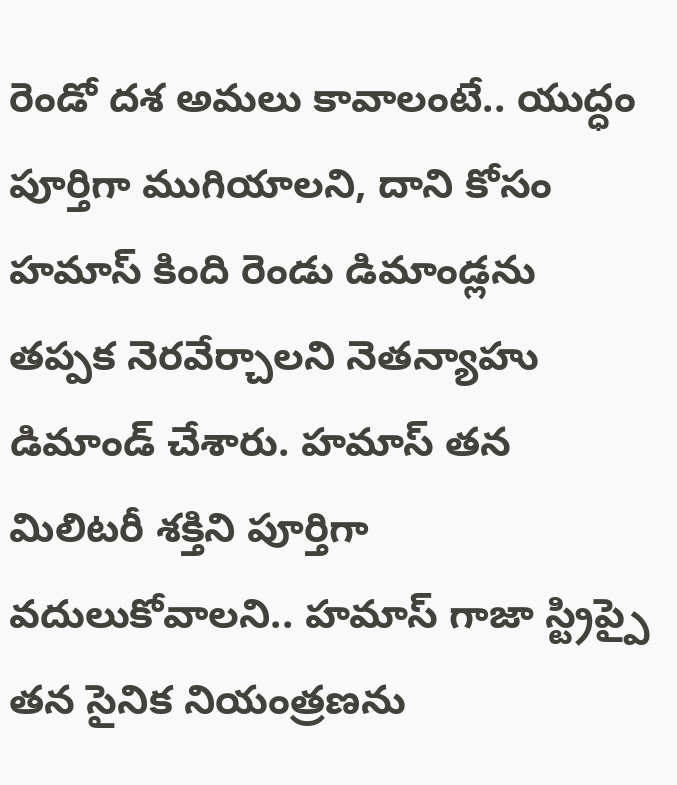రెండో దశ అమలు కావాలంటే.. యుద్ధం పూర్తిగా ముగియాలని, దాని కోసం హమాస్ కింది రెండు డిమాండ్లను తప్పక నెరవేర్చాలని నెతన్యాహు డిమాండ్ చేశారు. హమాస్ తన మిలిటరీ శక్తిని పూర్తిగా వదులుకోవాలని.. హమాస్ గాజా స్ట్రిప్పై తన సైనిక నియంత్రణను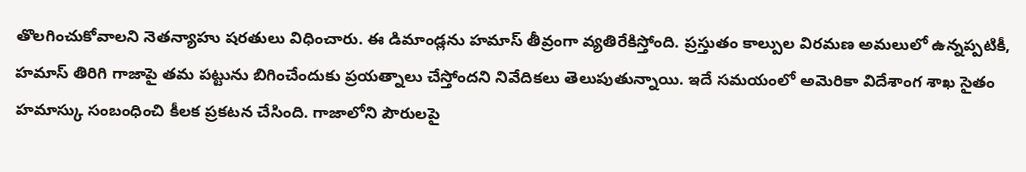తొలగించుకోవాలని నెతన్యాహు షరతులు విధించారు. ఈ డిమాండ్లను హమాస్ తీవ్రంగా వ్యతిరేకిస్తోంది. ప్రస్తుతం కాల్పుల విరమణ అమలులో ఉన్నప్పటికీ, హమాస్ తిరిగి గాజాపై తమ పట్టును బిగించేందుకు ప్రయత్నాలు చేస్తోందని నివేదికలు తెలుపుతున్నాయి. ఇదే సమయంలో అమెరికా విదేశాంగ శాఖ సైతం హమాస్కు సంబంధించి కీలక ప్రకటన చేసింది. గాజాలోని పౌరులపై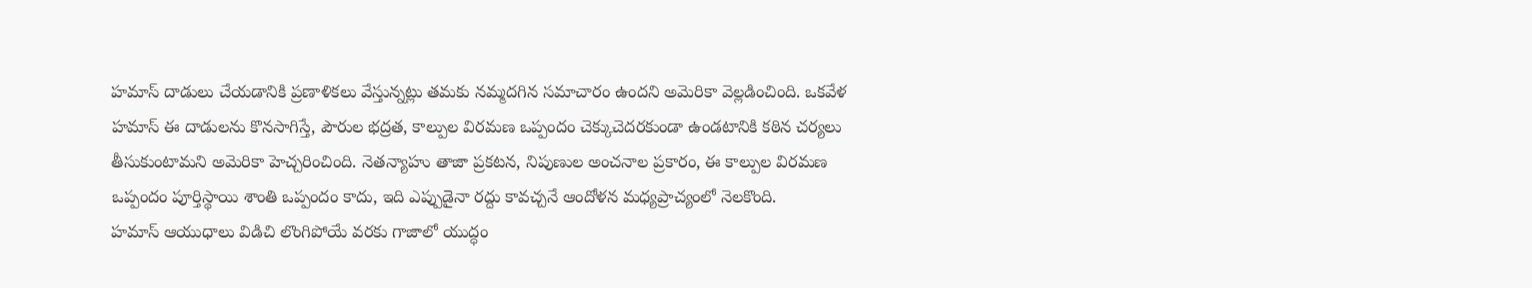హమాస్ దాడులు చేయడానికి ప్రణాళికలు వేస్తున్నట్లు తమకు నమ్మదగిన సమాచారం ఉందని అమెరికా వెల్లడించింది. ఒకవేళ హమాస్ ఈ దాడులను కొనసాగిస్తే, పౌరుల భద్రత, కాల్పుల విరమణ ఒప్పందం చెక్కుచెదరకుండా ఉండటానికి కఠిన చర్యలు తీసుకుంటామని అమెరికా హెచ్చరించింది. నెతన్యాహు తాజా ప్రకటన, నిపుణుల అంచనాల ప్రకారం, ఈ కాల్పుల విరమణ ఒప్పందం పూర్తిస్థాయి శాంతి ఒప్పందం కాదు, ఇది ఎప్పుడైనా రద్దు కావచ్చనే ఆందోళన మధ్యప్రాచ్యంలో నెలకొంది.
హమాస్ ఆయుధాలు విడిచి లొంగిపోయే వరకు గాజాలో యుద్ధం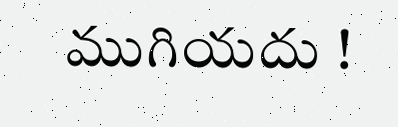ముగియదు !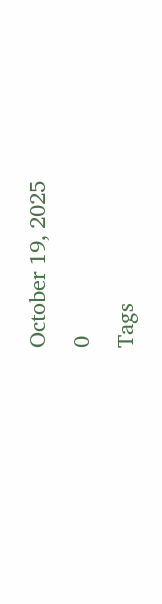October 19, 2025
0
Tags